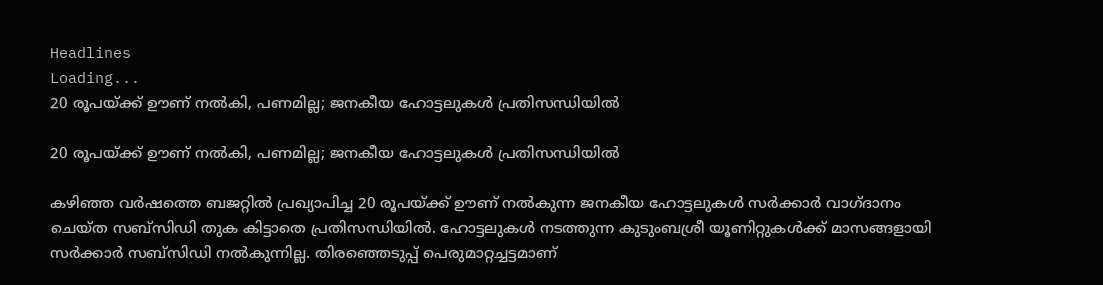Headlines
Loading...
20 രൂപയ്ക്ക് ഊണ് നല്‍കി, പണമില്ല; ജനകീയ ഹോട്ടലുകള്‍ പ്രതിസന്ധിയില്‍

20 രൂപയ്ക്ക് ഊണ് നല്‍കി, പണമില്ല; ജനകീയ ഹോട്ടലുകള്‍ പ്രതിസന്ധിയില്‍

കഴിഞ്ഞ വര്‍ഷത്തെ ബജറ്റില്‍ പ്രഖ്യാപിച്ച 20 രൂപയ്ക്ക് ഊണ് നല്‍കുന്ന ജനകീയ ഹോട്ടലുകള്‍ സര്‍ക്കാര്‍ വാഗ്ദാനം ചെയ്ത സബ്സിഡി തുക കിട്ടാതെ പ്രതിസന്ധിയില്‍. ഹോട്ടലുകള്‍ നടത്തുന്ന കുടുംബശ്രീ യൂണിറ്റുകള്‍ക്ക് മാസങ്ങളായി സര്‍ക്കാര്‍ സബ്സിഡി നല്‍കുന്നില്ല. തിരഞ്ഞെടുപ്പ് പെരുമാറ്റച്ചട്ടമാണ്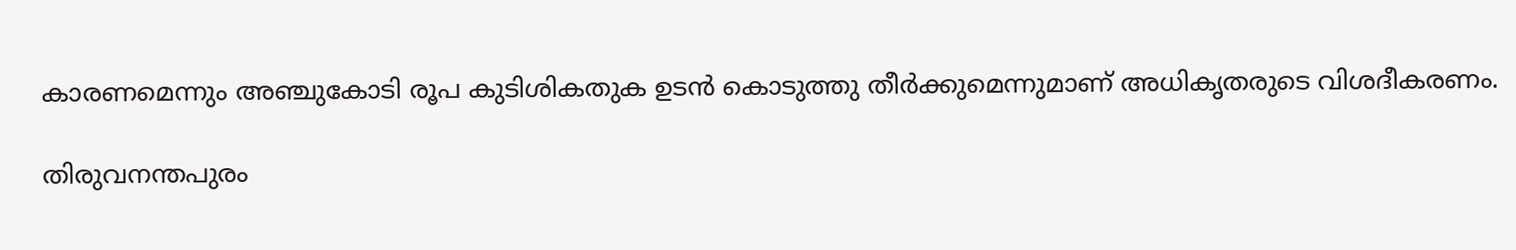കാരണമെന്നും അഞ്ചുകോടി രൂപ കുടിശികതുക ഉടന്‍ കൊടുത്തു തീര്‍ക്കുമെന്നുമാണ് അധികൃതരുടെ വിശദീകരണം.

തിരുവനന്തപുരം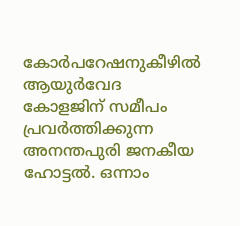കോര്‍പറേഷനുകീഴില്‍ ആയുര്‍വേദ കോളജിന് സമീപം പ്രവര്‍ത്തിക്കുന്ന അനന്തപുരി ജനകീയ ഹോട്ടല്‍. ഒന്നാം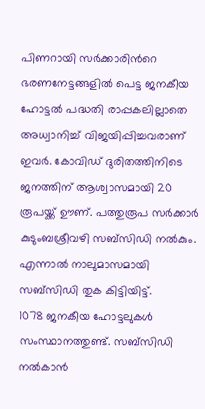പിണറായി സര്‍ക്കാരിന്‍റെ ഭരണനേട്ടങ്ങളില്‍ പെട്ട ജനകീയ ഹോട്ടല്‍ പദ്ധതി രാപ്പകലില്ലാതെ അധ്വാനിച്ച് വിജയിപ്പിച്ചവരാണ് ഇവര്‍. കോവിഡ് ദുരിതത്തിനിടെ ജനത്തിന് ആശ്വാസമായി 20 രൂപയ്ക്ക് ഊണ്. പത്തുരൂപ സര്‍ക്കാര്‍ കുടുംബശ്രീവഴി സബ്സിഡി നല്‍കും. എന്നാല്‍ നാലുമാസമായി സബ്സിഡി തുക കിട്ടിയിട്ട്.
1078 ജനകീയ ഹോട്ടലുകള്‍ സംസ്ഥാനത്തുണ്ട്. സബ്സിഡി നല്‍കാന്‍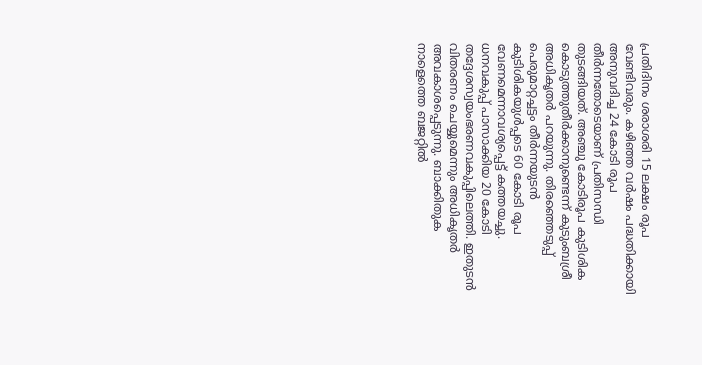പ്രതിദിനം ശരാശരി 15 ലക്ഷം രൂപ വേണ്ടിവരും. കഴിഞ്ഞ വര്‍ഷം പദ്ധതിക്കായി അനുവദിച്ച 24 കോടി രൂപ തീര്‍ന്നതോടെയാണ് പ്രതിസന്ധി തുടങ്ങിയത്. അഞ്ചു കോടിരൂപ കുടിശിക കൊടുത്തുതീര്‍ക്കാനുണ്ടെന്ന് കുടുംബശ്രീ അധികൃതര്‍ പറയുന്നു. തിരഞ്ഞെടുപ്പ് പെരുമാറ്റച്ചട്ടം തീര്‍ന്നയുടന്‍ കുടിശികയുള്‍പ്പടെ 60 കോടി രൂപ വേണമെന്നാവശ്യപ്പെട്ട് കത്തയച്ചു. ധനവകുപ്പ് പാസാക്കിയ 20 കോടി തദ്ദേശസ്വയംഭരണവകുപ്പിലെത്തി. ഇതുടന്‍ വിതരണം ചെയ്യുമെന്നും അധികൃതര്‍ അവകാശപ്പെടുന്നു. ബാക്കിതുക നാളെത്തെ ബജറ്റില്‍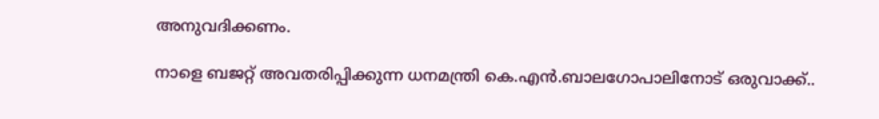അനുവദിക്കണം.

നാളെ ബജറ്റ് അവതരിപ്പിക്കുന്ന ധനമന്ത്രി കെ.എന്‍.ബാലഗോപാലിനോട് ഒരുവാക്ക്..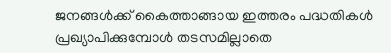ജനങ്ങള്‍ക്ക് കൈത്താങ്ങായ ഇത്തരം പദ്ധതികള്‍ പ്രഖ്യാപിക്കുമ്പോള്‍ തടസമില്ലാതെ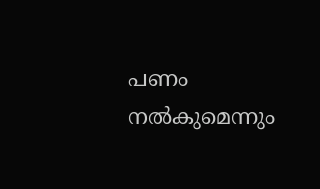പണം നല്‍കുമെന്നും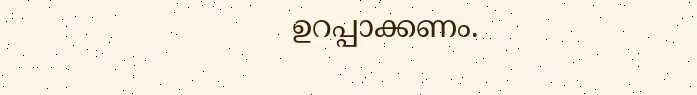ഉറപ്പാക്കണം.